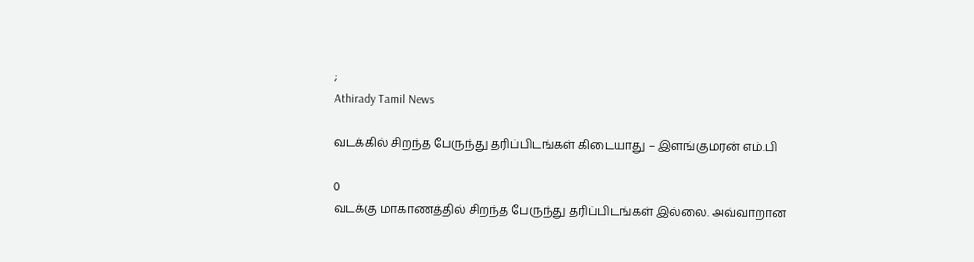;
Athirady Tamil News

வடக்கில் சிறந்த பேருந்து தரிப்பிடங்கள் கிடையாது – இளங்குமரன் எம்.பி

0
வடக்கு மாகாணத்தில் சிறந்த பேருந்து தரிப்பிடங்கள் இல்லை. அவ்வாறான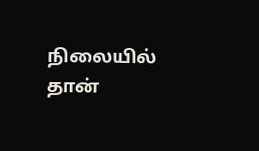நிலையில் தான்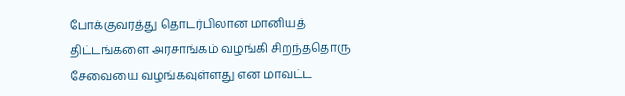போக்குவரத்து தொடர்பிலான மானியத் திட்டங்களை அரசாங்கம் வழங்கி சிறந்ததொரு சேவையை வழங்கவுள்ளது என மாவட்ட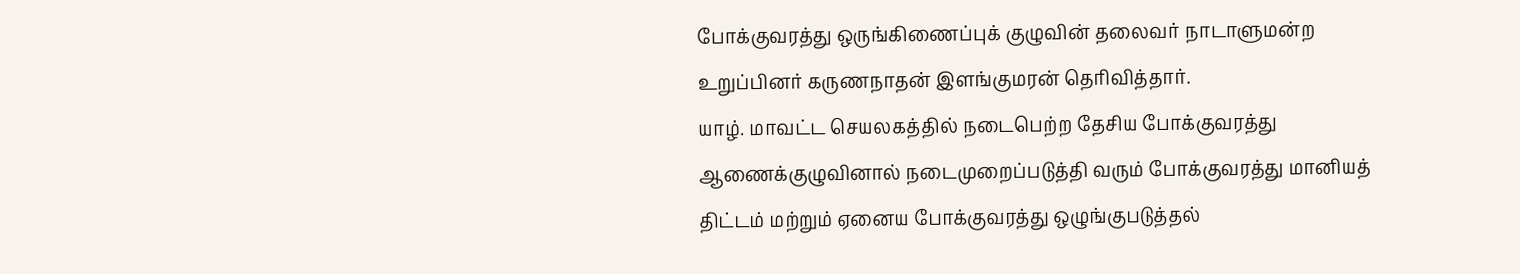போக்குவரத்து ஒருங்கிணைப்புக் குழுவின் தலைவர் நாடாளுமன்ற உறுப்பினர் கருணநாதன் இளங்குமரன் தெரிவித்தார்.
யாழ். மாவட்ட செயலகத்தில் நடைபெற்ற தேசிய போக்குவரத்து ஆணைக்குழுவினால் நடைமுறைப்படுத்தி வரும் போக்குவரத்து மானியத் திட்டம் மற்றும் ஏனைய போக்குவரத்து ஒழுங்குபடுத்தல்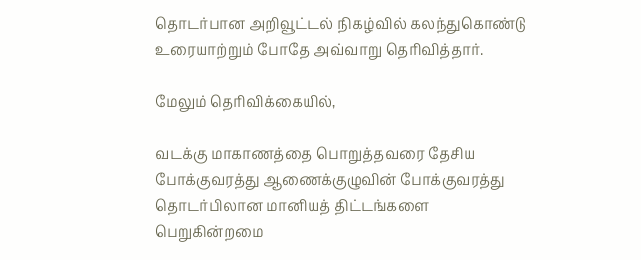தொடர்பான அறிவூட்டல் நிகழ்வில் கலந்துகொண்டு உரையாற்றும் போதே அவ்வாறு தெரிவித்தார்.

மேலும் தெரிவிக்கையில்,

வடக்கு மாகாணத்தை பொறுத்தவரை தேசிய போக்குவரத்து ஆணைக்குழுவின் போக்குவரத்து தொடர்பிலான மானியத் திட்டங்களை பெறுகின்றமை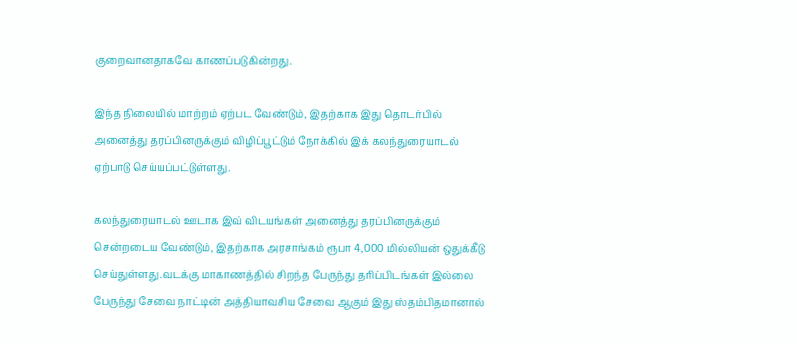குறைவானதாகவே காணப்படுகின்றது.

இந்த நிலையில் மாற்றம் ஏற்பட வேண்டும், இதற்காக இது தொடர்பில் அனைத்து தரப்பினருக்கும் விழிப்பூட்டும் நோக்கில் இக் கலந்துரையாடல் ஏற்பாடு செய்யப்பட்டுள்ளது.

கலந்துரையாடல் ஊடாக இவ் விடயங்கள் அனைத்து தரப்பினருக்கும் சென்றடைய வேண்டும், இதற்காக அரசாங்கம் ரூபா 4,000 மில்லியன் ஒதுக்கீடு செய்துள்ளது.வடக்கு மாகாணத்தில் சிறந்த பேருந்து தரிப்பிடங்கள் இல்லை பேருந்து சேவை நாட்டின் அத்தியாவசிய சேவை ஆகும் இது ஸ்தம்பிதமானால்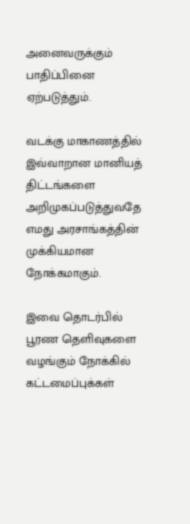அனைவருக்கும் பாதிப்பினை ஏற்படுத்தும்.

வடக்கு மாகாணத்தில் இவ்வாறான மானியத் திட்டங்களை அறிமுகப்படுத்துவதே எமது அரசாங்கத்தின் முக்கியமான நோக்கமாகும்.

இவை தொடர்பில் பூரண தெளிவுகளை வழங்கும் நோக்கில் கட்டமைப்புக்கள்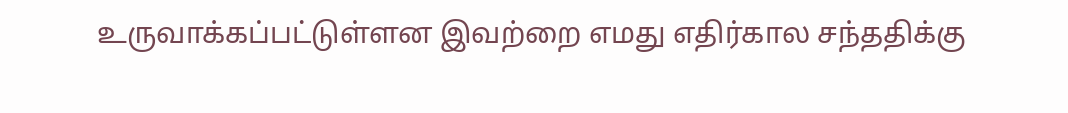உருவாக்கப்பட்டுள்ளன இவற்றை எமது எதிர்கால சந்ததிக்கு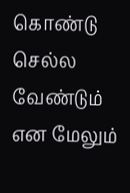கொண்டு செல்ல வேண்டும் என மேலும்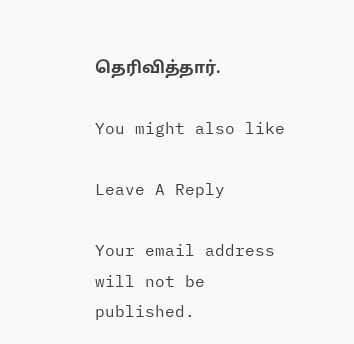தெரிவித்தார்.

You might also like

Leave A Reply

Your email address will not be published.